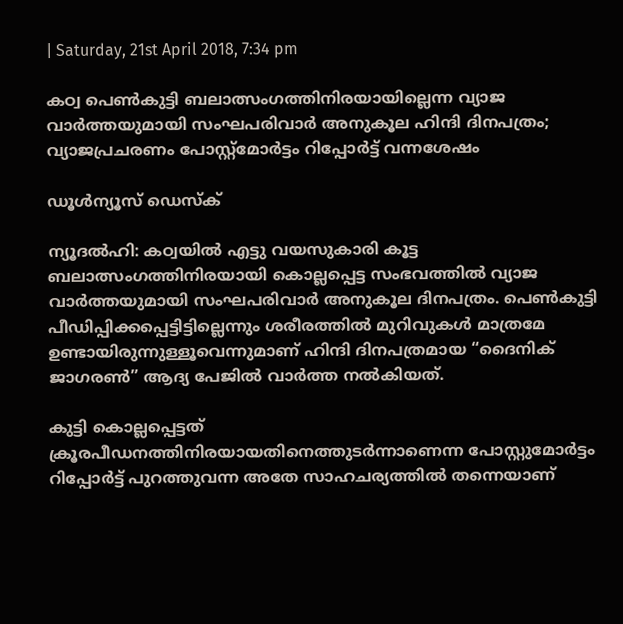| Saturday, 21st April 2018, 7:34 pm

കഠ്വ പെണ്‍കുട്ടി ബലാത്സംഗത്തിനിരയായില്ലെന്ന വ്യാജ വാര്‍ത്തയുമായി സംഘപരിവാര്‍ അനുകൂല ഹിന്ദി ദിനപത്രം; വ്യാജപ്രചരണം പോസ്റ്റ്‌മോര്‍ട്ടം റിപ്പോര്‍ട്ട് വന്നശേഷം

ഡൂള്‍ന്യൂസ് ഡെസ്‌ക്

ന്യൂദല്‍ഹി: കഠ്വയില്‍ എട്ടു വയസുകാരി കൂട്ട ബലാത്സംഗത്തിനിരയായി കൊല്ലപ്പെട്ട സംഭവത്തില്‍ വ്യാജ വാര്‍ത്തയുമായി സംഘപരിവാര്‍ അനുകൂല ദിനപത്രം. പെണ്‍കുട്ടി പീഡിപ്പിക്കപ്പെട്ടിട്ടില്ലെന്നും ശരീരത്തില്‍ മുറിവുകള്‍ മാത്രമേ ഉണ്ടായിരുന്നുള്ളൂവെന്നുമാണ് ഹിന്ദി ദിനപത്രമായ “ദൈനിക് ജാഗരണ്‍” ആദ്യ പേജില്‍ വാര്‍ത്ത നല്‍കിയത്.

കുട്ടി കൊല്ലപ്പെട്ടത് ക്രൂരപീഡനത്തിനിരയായതിനെത്തുടര്‍ന്നാണെന്ന പോസ്റ്റുമോര്‍ട്ടം റിപ്പോര്‍ട്ട് പുറത്തുവന്ന അതേ സാഹചര്യത്തില്‍ തന്നെയാണ്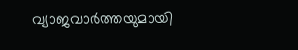വ്യാജവാര്‍ത്തയുമായി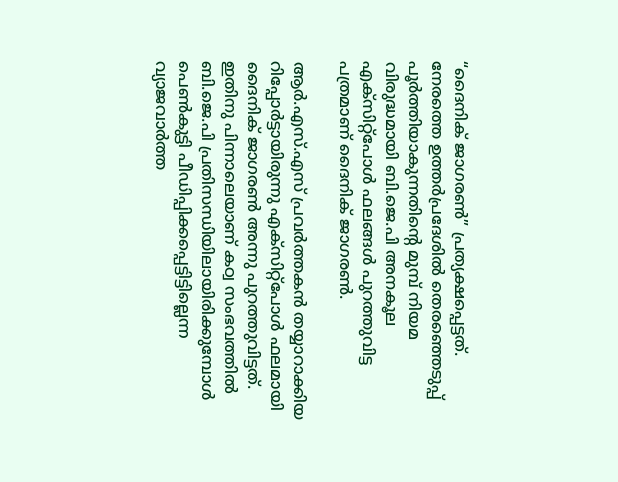“ദൈനിക് ജാഗരണ്‍” പ്രത്യക്ഷപ്പെട്ടത്. നേരത്തെ ഉത്തര്‍പ്രദേശില്‍ തെരഞ്ഞെടുപ്പ് പൂര്‍ത്തിയാകുന്നതിന്റെ മുമ്പ് നിയമ വിരുദ്ധമായി ബി.ജെ.പി അനകൂല എക്‌സിറ്റ്‌പോള്‍ ഫലങ്ങള്‍ പുറത്തുവിട്ട പത്രമാണ് ദൈനിക് ജാഗരണ്‍.

ആര്‍.എസ്.എസ് പ്രവര്‍ത്തകന്‍ തയ്യാറാക്കിയ റിപ്പോര്‍ട്ടായിരുന്നു എക്‌സിറ്റ്‌പോള്‍ ഫലമായി ദൈനിക് ജാഗരണ്‍ അന്നു പുറത്തുവിട്ടത്. ഇതിനു പിന്നാലെയാണ് കഠ്വ സംഭവത്തില്‍ ബി.ജെ.പി പ്രതിസന്ധിയിലായിരിക്കുമ്പോള്‍ പെണ്‍കുട്ടി പീഡിപ്പിക്കപ്പെട്ടിട്ടില്ലെന്ന വ്യാജവാര്‍ത്ത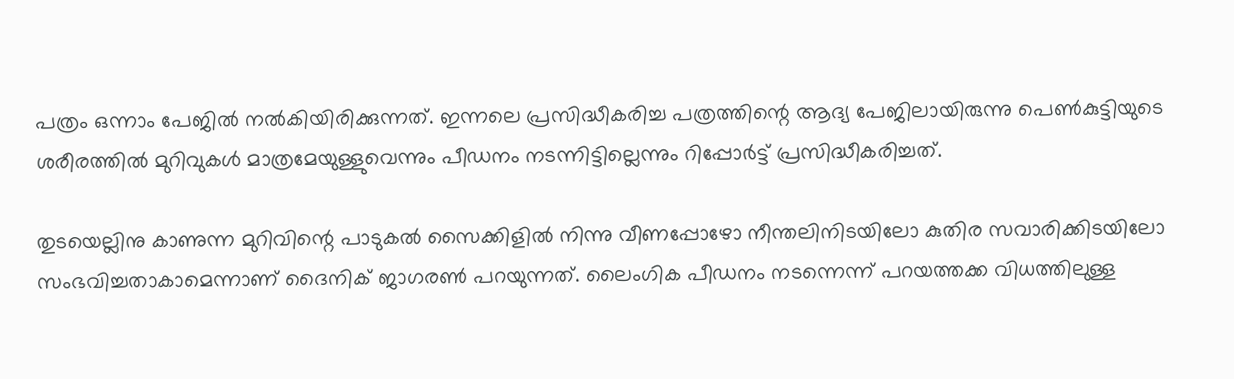പത്രം ഒന്നാം പേജില്‍ നല്‍കിയിരിക്കുന്നത്. ഇന്നലെ പ്രസിദ്ധീകരിച്ച പത്രത്തിന്റെ ആദ്യ പേജിലായിരുന്നു പെണ്‍കുട്ടിയുടെ ശരീരത്തില്‍ മുറിവുകള്‍ മാത്രമേയുള്ളുവെന്നും പീഡനം നടന്നിട്ടില്ലെന്നും റിപ്പോര്‍ട്ട് പ്രസിദ്ധീകരിച്ചത്.

തുടയെല്ലിനു കാണുന്ന മുറിവിന്റെ പാടുകല്‍ സൈക്കിളില്‍ നിന്നു വീണപ്പോഴോ നീന്തലിനിടയിലോ കുതിര സവാരിക്കിടയിലോ സംഭവിച്ചതാകാമെന്നാണ് ദൈനിക് ജാഗരണ്‍ പറയുന്നത്. ലൈംഗിക പീഡനം നടന്നെന്ന് പറയത്തക്ക വിധത്തിലുള്ള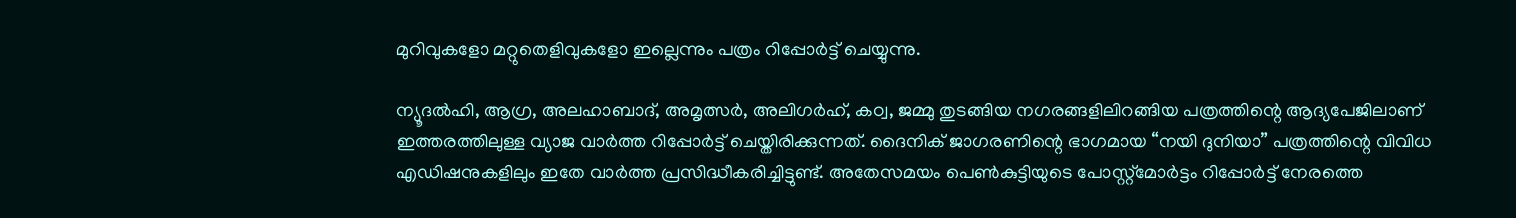മുറിവുകളോ മറ്റുതെളിവുകളോ ഇല്ലെന്നും പത്രം റിപ്പോര്‍ട്ട് ചെയ്യുന്നു.

ന്യൂദല്‍ഹി, ആഗ്ര, അലഹാബാദ്, അമൃത്സര്‍, അലിഗര്‍ഹ്, കഠ്വ, ജമ്മു തുടങ്ങിയ നഗരങ്ങളിലിറങ്ങിയ പത്രത്തിന്റെ ആദ്യപേജിലാണ് ഇത്തരത്തിലുള്ള വ്യാജ വാര്‍ത്ത റിപ്പോര്‍ട്ട് ചെയ്തിരിക്കുന്നത്. ദൈനിക് ജാഗരണിന്റെ ഭാഗമായ “നയി ദുനിയാ” പത്രത്തിന്റെ വിവിധ എഡിഷനുകളിലും ഇതേ വാര്‍ത്ത പ്രസിദ്ധീകരിച്ചിട്ടുണ്ട്. അതേസമയം പെണ്‍കുട്ടിയുടെ പോസ്റ്റ്‌മോര്‍ട്ടം റിപ്പോര്‍ട്ട് നേരത്തെ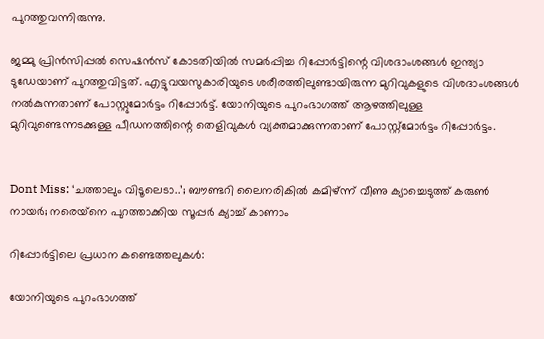പുറത്തുവന്നിരുന്നു.

ജമ്മു പ്രിന്‍സിപ്പല്‍ സെഷന്‍സ് കോടതിയില്‍ സമര്‍പ്പിച്ച റിപ്പോര്‍ട്ടിന്റെ വിശദാംശങ്ങള്‍ ഇന്ത്യാ ടുഡേയാണ് പുറത്തുവിട്ടത്. എട്ടുവയസുകാരിയുടെ ശരീരത്തിലുണ്ടായിരുന്ന മുറിവുകളുടെ വിശദാംശങ്ങള്‍ നല്‍കുന്നതാണ് പോസ്റ്റുമോര്‍ട്ടം റിപ്പോര്‍ട്ട്. യോനിയുടെ പുറംഭാഗത്ത് ആഴത്തിലുള്ള മുറിവുണ്ടെന്നടക്കുള്ള പീഡനത്തിന്റെ തെളിവുകള്‍ വ്യക്തമാക്കുന്നതാണ് പോസ്റ്റ്‌മോര്‍ട്ടം റിപ്പോര്‍ട്ടം.


Dont Miss: ‘ചത്താലും വിടൂലെടാ..’; ബൗണ്ടറി ലൈനരികില്‍ കമിഴ്ന്ന് വീണു ക്യാച്ചെടുത്ത് കരുണ്‍ നായര്‍; നരെയ്‌നെ പുറത്താക്കിയ സൂപ്പര്‍ ക്യാച്ച് കാണാം

റിപ്പോര്‍ട്ടിലെ പ്രധാന കണ്ടെത്തലുകള്‍:

യോനിയുടെ പുറംഭാഗത്ത്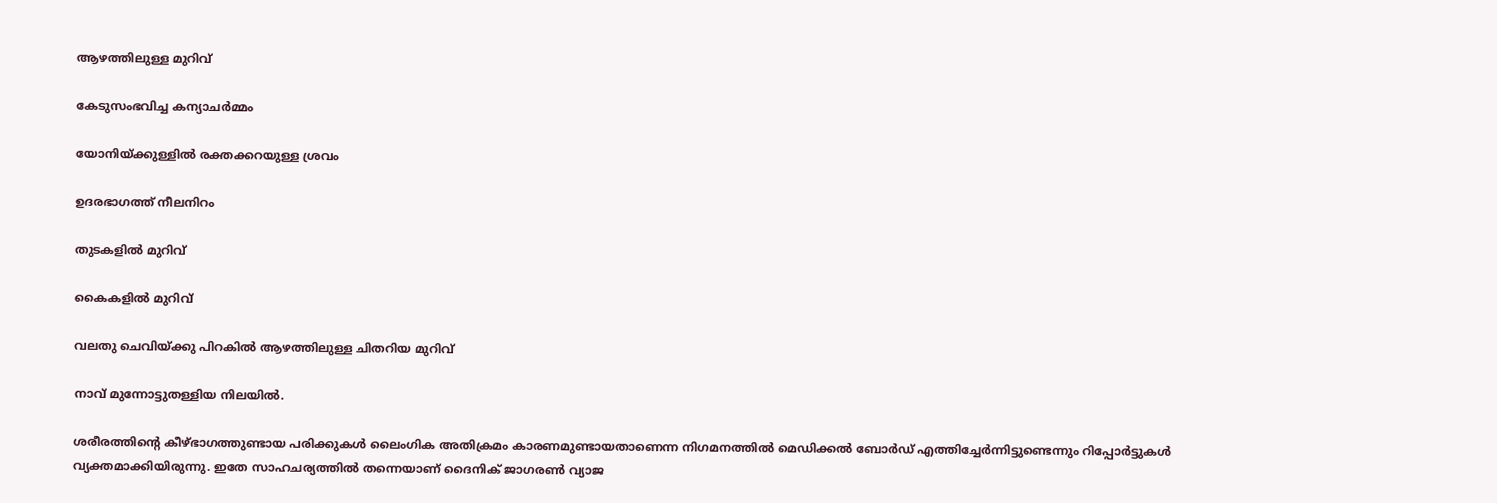ആഴത്തിലുള്ള മുറിവ്

കേടുസംഭവിച്ച കന്യാചര്‍മ്മം

യോനിയ്ക്കുള്ളില്‍ രക്തക്കറയുള്ള ശ്രവം

ഉദരഭാഗത്ത് നീലനിറം

തുടകളില്‍ മുറിവ്

കൈകളില്‍ മുറിവ്

വലതു ചെവിയ്ക്കു പിറകില്‍ ആഴത്തിലുള്ള ചിതറിയ മുറിവ്

നാവ് മുന്നോട്ടുതള്ളിയ നിലയില്‍.

ശരീരത്തിന്റെ കീഴ്ഭാഗത്തുണ്ടായ പരിക്കുകള്‍ ലൈംഗിക അതിക്രമം കാരണമുണ്ടായതാണെന്ന നിഗമനത്തില്‍ മെഡിക്കല്‍ ബോര്‍ഡ് എത്തിച്ചേര്‍ന്നിട്ടുണ്ടെന്നും റിപ്പോര്‍ട്ടുകള്‍ വ്യക്തമാക്കിയിരുന്നു. ഇതേ സാഹചര്യത്തില്‍ തന്നെയാണ് ദൈനിക് ജാഗരണ്‍ വ്യാജ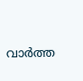വാര്‍ത്ത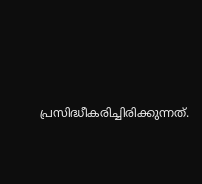പ്രസിദ്ധീകരിച്ചിരിക്കുന്നത്.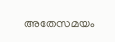അതേസമയം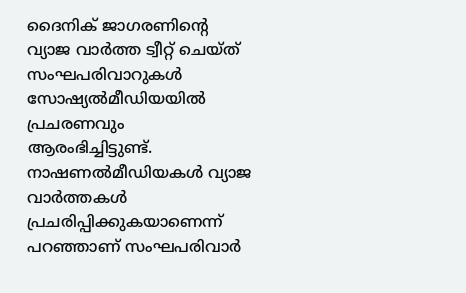ദൈനിക് ജാഗരണിന്റെ വ്യാജ വാര്‍ത്ത ട്വീറ്റ് ചെയ്ത് സംഘപരിവാറുകള്‍ സോഷ്യല്‍മീഡിയയില്‍ പ്രചരണവും ആരംഭിച്ചിട്ടുണ്ട്. നാഷണല്‍മീഡിയകള്‍ വ്യാജ വാര്‍ത്തകള്‍ പ്രചരിപ്പിക്കുകയാണെന്ന് പറഞ്ഞാണ് സംഘപരിവാര്‍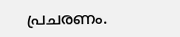പ്രചരണം.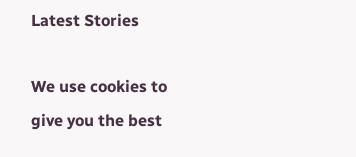Latest Stories

We use cookies to give you the best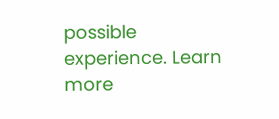possible experience. Learn more